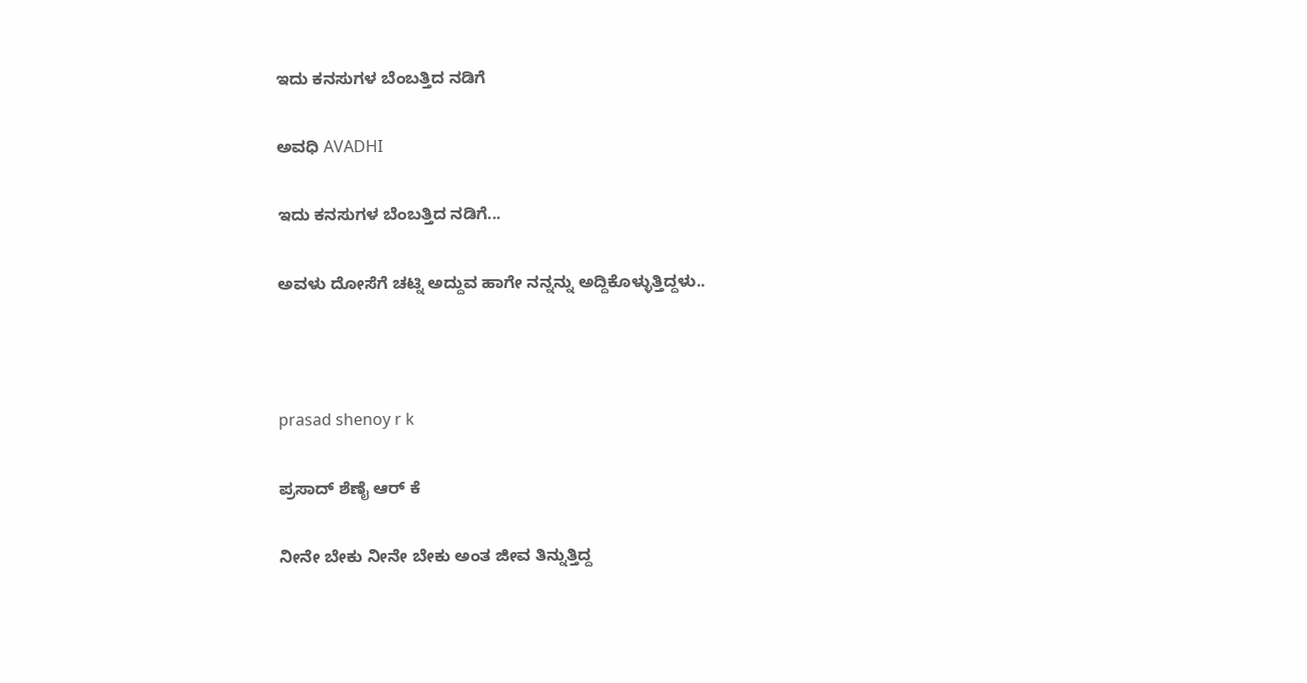ಇದು ಕನಸುಗಳ ಬೆಂಬತ್ತಿದ ನಡಿಗೆ‍

ಅವಧಿ AVADHI

ಇದು ಕನಸುಗಳ ಬೆಂಬತ್ತಿದ ನಡಿಗೆ...

ಅವಳು ದೋಸೆಗೆ ಚಟ್ನಿ ಅದ್ದುವ ಹಾಗೇ ನನ್ನನ್ನು ಅದ್ದಿಕೊಳ್ಳುತ್ತಿದ್ದಳು..



prasad shenoy r k

ಪ್ರಸಾದ್ ಶೆಣೈ ಆರ್ ಕೆ

ನೀನೇ ಬೇಕು ನೀನೇ ಬೇಕು ಅಂತ ಜೀವ ತಿನ್ನುತ್ತಿದ್ದ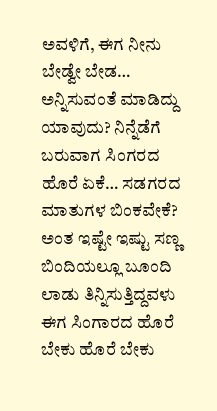ಅವಳಿಗೆ, ಈಗ ನೀನು ಬೇಡ್ವೇ ಬೇಡ… ಅನ್ನಿಸುವಂತೆ ಮಾಡಿದ್ದು ಯಾವುದು? ನಿನ್ನೆಡೆಗೆ ಬರುವಾಗ ಸಿಂಗರದ ಹೊರೆ ಏಕೆ… ಸಡಗರದ ಮಾತುಗಳ ಬಿಂಕವೇಕೆ? ಅಂತ ಇಷ್ಟೇ ಇಷ್ಟು ಸಣ್ಣ ಬಿಂದಿಯಲ್ಲೂ ಬೂಂದಿ ಲಾಡು ತಿನ್ನಿಸುತ್ತಿದ್ದವಳು ಈಗ ಸಿಂಗಾರದ ಹೊರೆ ಬೇಕು ಹೊರೆ ಬೇಕು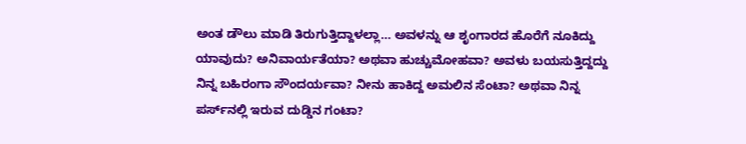ಅಂತ ಡೌಲು ಮಾಡಿ ತಿರುಗುತ್ತಿದ್ದಾಳಲ್ಲಾ… ಅವಳನ್ನು ಆ ಶೃಂಗಾರದ ಹೊರೆಗೆ ನೂಕಿದ್ದು ಯಾವುದು? ಅನಿವಾರ್ಯತೆಯಾ? ಅಥವಾ ಹುಚ್ಚುಮೋಹವಾ? ಅವಳು ಬಯಸುತ್ತಿದ್ದದ್ದು ನಿನ್ನ ಬಹಿರಂಗಾ ಸೌಂದರ್ಯವಾ? ನೀನು ಹಾಕಿದ್ದ ಅಮಲಿನ ಸೆಂಟಾ? ಅಥವಾ ನಿನ್ನ ಪರ್ಸ್‌ನಲ್ಲಿ ಇರುವ ದುಡ್ಡಿನ ಗಂಟಾ?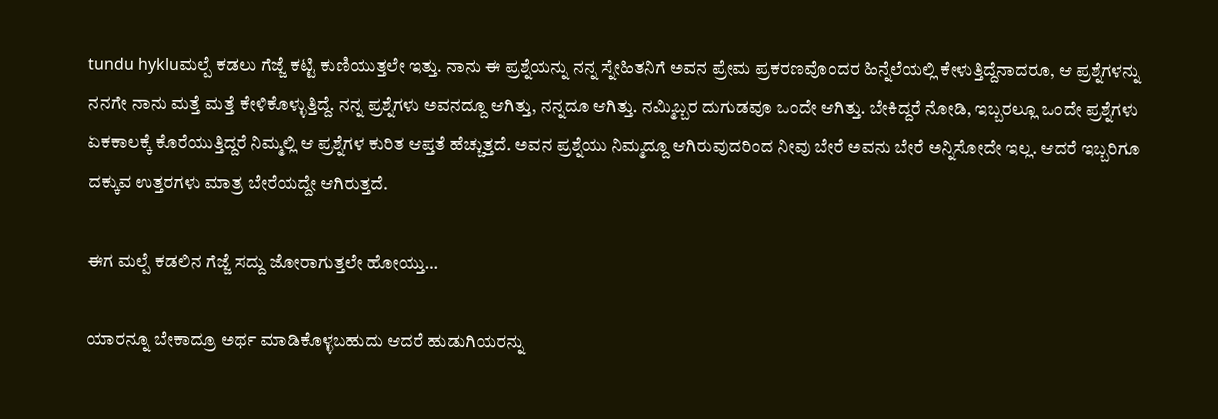tundu hykluಮಲ್ಪೆ ಕಡಲು ಗೆಜ್ಜೆ ಕಟ್ಟಿ ಕುಣಿಯುತ್ತಲೇ ಇತ್ತು. ನಾನು ಈ ಪ್ರಶ್ನೆಯನ್ನು ನನ್ನ ಸ್ನೇಹಿತನಿಗೆ ಅವನ ಪ್ರೇಮ ಪ್ರಕರಣವೊಂದರ ಹಿನ್ನೆಲೆಯಲ್ಲಿ ಕೇಳುತ್ತಿದ್ದೆನಾದರೂ, ಆ ಪ್ರಶ್ನೆಗಳನ್ನು ನನಗೇ ನಾನು ಮತ್ತೆ ಮತ್ತೆ ಕೇಳಿಕೊಳ್ಳುತ್ತಿದ್ದೆ. ನನ್ನ ಪ್ರಶ್ನೆಗಳು ಅವನದ್ದೂ ಆಗಿತ್ತು, ನನ್ನದೂ ಆಗಿತ್ತು. ನಮ್ಮಿಬ್ಬರ ದುಗುಡವೂ ಒಂದೇ ಆಗಿತ್ತು. ಬೇಕಿದ್ದರೆ ನೋಡಿ, ಇಬ್ಬರಲ್ಲೂ ಒಂದೇ ಪ್ರಶ್ನೆಗಳು ಏಕಕಾಲಕ್ಕೆ ಕೊರೆಯುತ್ತಿದ್ದರೆ ನಿಮ್ಮಲ್ಲಿ ಆ ಪ್ರಶ್ನೆಗಳ ಕುರಿತ ಆಪ್ತತೆ ಹೆಚ್ಚುತ್ತದೆ. ಅವನ ಪ್ರಶ್ನೆಯು ನಿಮ್ಮದ್ದೂ ಆಗಿರುವುದರಿಂದ ನೀವು ಬೇರೆ ಅವನು ಬೇರೆ ಅನ್ನಿಸೋದೇ ಇಲ್ಲ. ಆದರೆ ಇಬ್ಬರಿಗೂ ದಕ್ಕುವ ಉತ್ತರಗಳು ಮಾತ್ರ ಬೇರೆಯದ್ದೇ ಆಗಿರುತ್ತದೆ.

ಈಗ ಮಲ್ಪೆ ಕಡಲಿನ ಗೆಜ್ಜೆ ಸದ್ದು ಜೋರಾಗುತ್ತಲೇ ಹೋಯ್ತು…

ಯಾರನ್ನೂ ಬೇಕಾದ್ರೂ ಅರ್ಥ ಮಾಡಿಕೊಳ್ಳಬಹುದು ಆದರೆ ಹುಡುಗಿಯರನ್ನು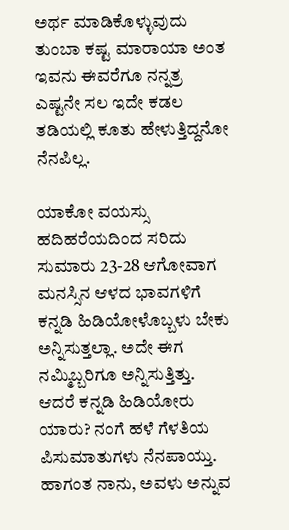ಅರ್ಥ ಮಾಡಿಕೊಳ್ಳುವುದು ತುಂಬಾ ಕಷ್ಟ ಮಾರಾಯಾ ಅಂತ  ಇವನು ಈವರೆಗೂ ನನ್ನತ್ರ ಎಷ್ಟನೇ ಸಲ ಇದೇ ಕಡಲ ತಡಿಯಲ್ಲಿ ಕೂತು ಹೇಳುತ್ತಿದ್ದನೋ ನೆನಪಿಲ್ಲ.

ಯಾಕೋ ವಯಸ್ಸು ಹದಿಹರೆಯದಿಂದ ಸರಿದು ಸುಮಾರು 23-28 ಆಗೋವಾಗ ಮನಸ್ಸಿನ ಆಳದ ಭಾವಗಳಿಗೆ ಕನ್ನಡಿ ಹಿಡಿಯೋಳೊಬ್ಬಳು ಬೇಕು ಅನ್ನಿಸುತ್ತಲ್ಲಾ. ಅದೇ ಈಗ ನಮ್ಮಿಬ್ಬರಿಗೂ ಅನ್ನಿಸುತ್ತಿತ್ತು. ಆದರೆ ಕನ್ನಡಿ ಹಿಡಿಯೋರು ಯಾರು? ನಂಗೆ ಹಳೆ ಗೆಳತಿಯ ಪಿಸುಮಾತುಗಳು ನೆನಪಾಯ್ತು. ಹಾಗಂತ ನಾನು, ಅವಳು ಅನ್ನುವ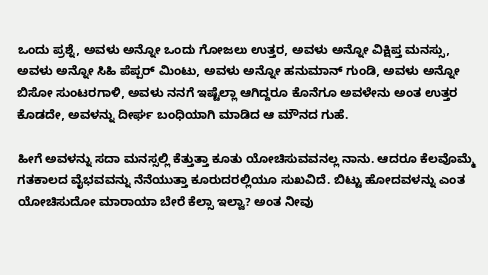ಒಂದು ಪ್ರಶ್ನೆ, ಅವಳು ಅನ್ನೋ ಒಂದು ಗೋಜಲು ಉತ್ತರ, ಅವಳು ಅನ್ನೋ ವಿಕ್ಷಿಪ್ತ ಮನಸ್ಸು, ಅವಳು ಅನ್ನೋ ಸಿಹಿ ಪೆಪ್ಪರ್‍ ಮಿಂಟು, ಅವಳು ಅನ್ನೋ ಹನುಮಾನ್ ಗುಂಡಿ, ಅವಳು ಅನ್ನೋ ಬಿಸೋ ಸುಂಟರಗಾಳಿ, ಅವಳು ನನಗೆ ಇಷ್ಟೆಲ್ಲಾ ಆಗಿದ್ದರೂ ಕೊನೆಗೂ ಅವಳೇನು ಅಂತ ಉತ್ತರ ಕೊಡದೇ, ಅವಳನ್ನು ದೀರ್ಘ ಬಂಧಿಯಾಗಿ ಮಾಡಿದ ಆ ಮೌನದ ಗುಹೆ.

ಹೀಗೆ ಅವಳನ್ನು ಸದಾ ಮನಸ್ಸಲ್ಲಿ ಕೆತ್ತುತ್ತಾ ಕೂತು ಯೋಚಿಸುವವನಲ್ಲ ನಾನು. ಆದರೂ ಕೆಲವೊಮ್ಮೆ ಗತಕಾಲದ ವೈಭವವನ್ನು ನೆನೆಯುತ್ತಾ ಕೂರುದರಲ್ಲಿಯೂ ಸುಖವಿದೆ. ಬಿಟ್ಟು ಹೋದವಳನ್ನು ಎಂತ ಯೋಚಿಸುದೋ ಮಾರಾಯಾ ಬೇರೆ ಕೆಲ್ಸಾ ಇಲ್ವಾ? ಅಂತ ನೀವು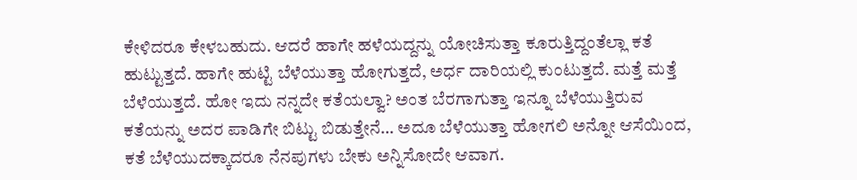ಕೇಳಿದರೂ ಕೇಳಬಹುದು. ಆದರೆ ಹಾಗೇ ಹಳೆಯದ್ದನ್ನು ಯೋಚಿಸುತ್ತಾ ಕೂರುತ್ತಿದ್ದಂತೆಲ್ಲಾ ಕತೆ ಹುಟ್ಟುತ್ತದೆ. ಹಾಗೇ ಹುಟ್ಟಿ ಬೆಳೆಯುತ್ತಾ ಹೋಗುತ್ತದೆ, ಅರ್ಧ ದಾರಿಯಲ್ಲಿ ಕುಂಟುತ್ತದೆ. ಮತ್ತೆ ಮತ್ತೆ ಬೆಳೆಯುತ್ತದೆ. ಹೋ ಇದು ನನ್ನದೇ ಕತೆಯಲ್ವಾ? ಅಂತ ಬೆರಗಾಗುತ್ತಾ ಇನ್ನೂ ಬೆಳೆಯುತ್ತಿರುವ ಕತೆಯನ್ನು ಅದರ ಪಾಡಿಗೇ ಬಿಟ್ಟು ಬಿಡುತ್ತೇನೆ… ಅದೂ ಬೆಳೆಯುತ್ತಾ ಹೋಗಲಿ ಅನ್ನೋ ಆಸೆಯಿಂದ, ಕತೆ ಬೆಳೆಯುದಕ್ಕಾದರೂ ನೆನಪುಗಳು ಬೇಕು ಅನ್ನಿಸೋದೇ ಆವಾಗ.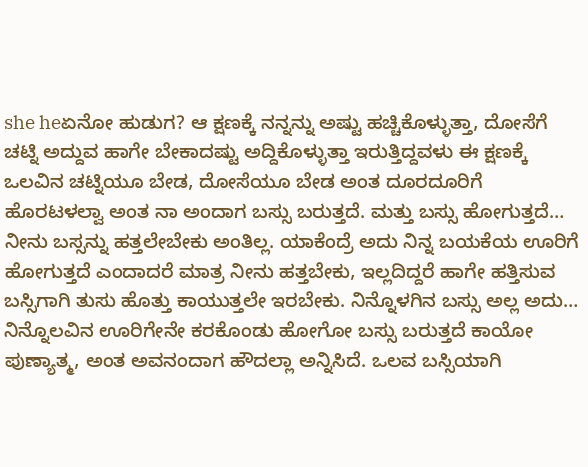she heಏನೋ ಹುಡುಗ? ಆ ಕ್ಷಣಕ್ಕೆ ನನ್ನನ್ನು ಅಷ್ಟು ಹಚ್ಚಿಕೊಳ್ಳುತ್ತಾ, ದೋಸೆಗೆ ಚಟ್ನಿ ಅದ್ದುವ ಹಾಗೇ ಬೇಕಾದಷ್ಟು ಅದ್ದಿಕೊಳ್ಳುತ್ತಾ ಇರುತ್ತಿದ್ದವಳು ಈ ಕ್ಷಣಕ್ಕೆ ಒಲವಿನ ಚಟ್ನಿಯೂ ಬೇಡ, ದೋಸೆಯೂ ಬೇಡ ಅಂತ ದೂರದೂರಿಗೆ ಹೊರಟಳಲ್ವಾ ಅಂತ ನಾ ಅಂದಾಗ ಬಸ್ಸು ಬರುತ್ತದೆ. ಮತ್ತು ಬಸ್ಸು ಹೋಗುತ್ತದೆ… ನೀನು ಬಸ್ಸನ್ನು ಹತ್ತಲೇಬೇಕು ಅಂತಿಲ್ಲ. ಯಾಕೆಂದ್ರೆ ಅದು ನಿನ್ನ ಬಯಕೆಯ ಊರಿಗೆ ಹೋಗುತ್ತದೆ ಎಂದಾದರೆ ಮಾತ್ರ ನೀನು ಹತ್ತಬೇಕು, ಇಲ್ಲದಿದ್ದರೆ ಹಾಗೇ ಹತ್ತಿಸುವ ಬಸ್ಸಿಗಾಗಿ ತುಸು ಹೊತ್ತು ಕಾಯುತ್ತಲೇ ಇರಬೇಕು. ನಿನ್ನೊಳಗಿನ ಬಸ್ಸು ಅಲ್ಲ ಅದು… ನಿನ್ನೊಲವಿನ ಊರಿಗೇನೇ ಕರಕೊಂಡು ಹೋಗೋ ಬಸ್ಸು ಬರುತ್ತದೆ ಕಾಯೋ ಪುಣ್ಯಾತ್ಮ, ಅಂತ ಅವನಂದಾಗ ಹೌದಲ್ಲಾ ಅನ್ನಿಸಿದೆ. ಒಲವ ಬಸ್ಸಿಯಾಗಿ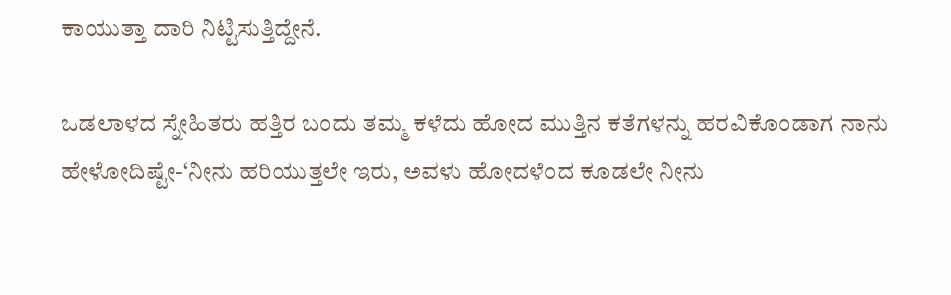ಕಾಯುತ್ತಾ ದಾರಿ ನಿಟ್ಟಿಸುತ್ತಿದ್ದೇನೆ.

ಒಡಲಾಳದ ಸ್ನೇಹಿತರು ಹತ್ತಿರ ಬಂದು ತಮ್ಮ ಕಳೆದು ಹೋದ ಮುತ್ತಿನ ಕತೆಗಳನ್ನು ಹರವಿಕೊಂಡಾಗ ನಾನು ಹೇಳೋದಿಷ್ಟೇ-‘ನೀನು ಹರಿಯುತ್ತಲೇ ಇರು, ಅವಳು ಹೋದಳೆಂದ ಕೂಡಲೇ ನೀನು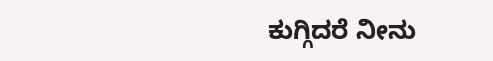ಕುಗ್ಗಿದರೆ ನೀನು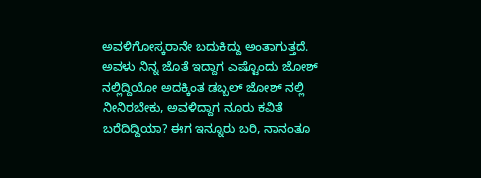ಅವಳಿಗೋಸ್ಕರಾನೇ ಬದುಕಿದ್ದು ಅಂತಾಗುತ್ತದೆ. ಅವಳು ನಿನ್ನ ಜೊತೆ ಇದ್ದಾಗ ಎಷ್ಟೊಂದು ಜೋಶ್‌ ನಲ್ಲಿದ್ದಿಯೋ ಅದಕ್ಕಿಂತ ಡಬ್ಬಲ್ ಜೋಶ್ ನಲ್ಲಿ ನೀನಿರಬೇಕು, ಅವಳಿದ್ದಾಗ ನೂರು ಕವಿತೆ ಬರೆದಿದ್ದಿಯಾ? ಈಗ ಇನ್ನೂರು ಬರಿ, ನಾನಂತೂ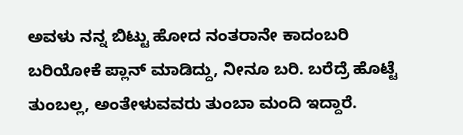ಅವಳು ನನ್ನ ಬಿಟ್ಟು ಹೋದ ನಂತರಾನೇ ಕಾದಂಬರಿ ಬರಿಯೋಕೆ ಪ್ಲಾನ್ ಮಾಡಿದ್ದು, ನೀನೂ ಬರಿ. ಬರೆದ್ರೆ ಹೊಟ್ಟೆ ತುಂಬಲ್ಲ, ಅಂತೇಳುವವರು ತುಂಬಾ ಮಂದಿ ಇದ್ದಾರೆ.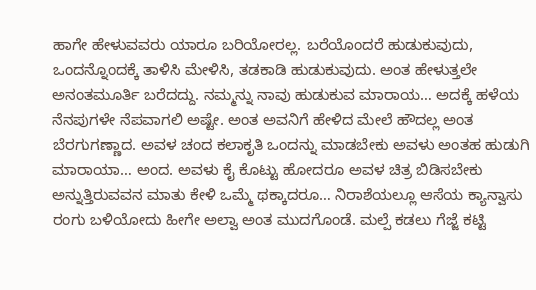ಹಾಗೇ ಹೇಳುವವರು ಯಾರೂ ಬರಿಯೋರಲ್ಲ. ಬರೆಯೊಂದರೆ ಹುಡುಕುವುದು, ಒಂದನ್ನೊಂದಕ್ಕೆ ತಾಳಿಸಿ ಮೇಳಿಸಿ, ತಡಕಾಡಿ ಹುಡುಕುವುದು. ಅಂತ ಹೇಳುತ್ತಲೇ ಅನಂತಮೂರ್ತಿ ಬರೆದದ್ದು. ನಮ್ಮನ್ನು ನಾವು ಹುಡುಕುವ ಮಾರಾಯ… ಅದಕ್ಕೆ ಹಳೆಯ ನೆನಪುಗಳೇ ನೆಪವಾಗಲಿ ಅಷ್ಟೇ. ಅಂತ ಅವನಿಗೆ ಹೇಳಿದ ಮೇಲೆ ಹೌದಲ್ಲ ಅಂತ ಬೆರಗುಗಣ್ಣಾದ. ಅವಳ ಚಂದ ಕಲಾಕೃತಿ ಒಂದನ್ನು ಮಾಡಬೇಕು ಅವಳು ಅಂತಹ ಹುಡುಗಿ ಮಾರಾಯಾ… ಅಂದ. ಅವಳು ಕೈ ಕೊಟ್ಟು ಹೋದರೂ ಅವಳ ಚಿತ್ರ ಬಿಡಿಸಬೇಕು ಅನ್ನುತ್ತಿರುವವನ ಮಾತು ಕೇಳಿ ಒಮ್ಮೆ ಥಕ್ಕಾದರೂ… ನಿರಾಶೆಯಲ್ಲೂ ಆಸೆಯ ಕ್ಯಾನ್ವಾಸು ರಂಗು ಬಳಿಯೋದು ಹೀಗೇ ಅಲ್ವಾ ಅಂತ ಮುದಗೊಂಡೆ. ಮಲ್ಪೆ ಕಡಲು ಗೆಜ್ಜೆ ಕಟ್ಟಿ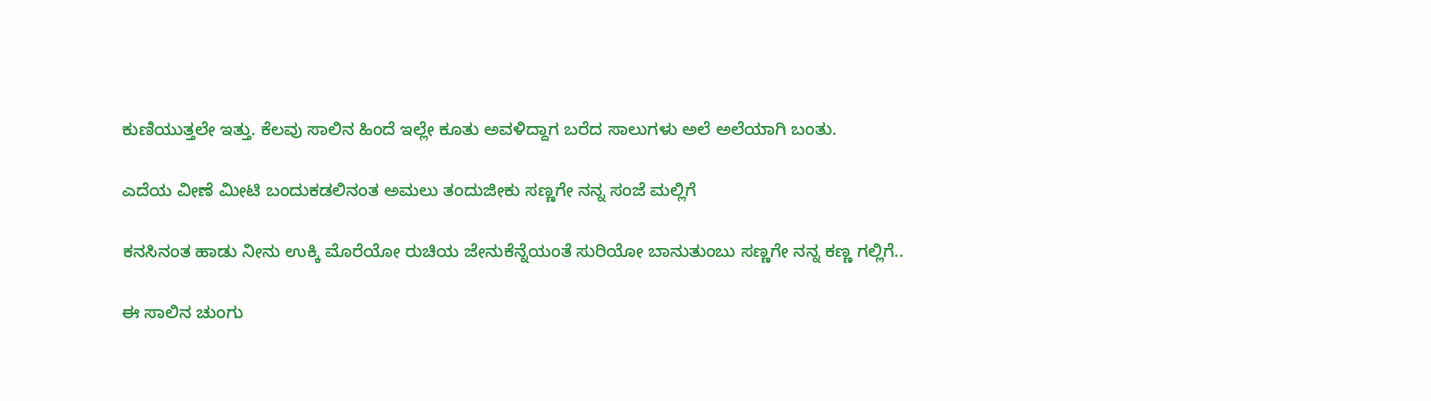ಕುಣಿಯುತ್ತಲೇ ಇತ್ತು. ಕೆಲವು ಸಾಲಿನ ಹಿಂದೆ ಇಲ್ಲೇ ಕೂತು ಅವಳಿದ್ದಾಗ ಬರೆದ ಸಾಲುಗಳು ಅಲೆ ಅಲೆಯಾಗಿ ಬಂತು.

ಎದೆಯ ವೀಣೆ ಮೀಟಿ ಬಂದುಕಡಲಿನಂತ ಅಮಲು ತಂದುಜೀಕು ಸಣ್ಣಗೇ ನನ್ನ ಸಂಜೆ ಮಲ್ಲಿಗೆ

ಕನಸಿನಂತ ಹಾಡು ನೀನು ಉಕ್ಕಿ ಮೊರೆಯೋ ರುಚಿಯ ಜೇನುಕೆನ್ನೆಯಂತೆ ಸುರಿಯೋ ಬಾನುತುಂಬು ಸಣ್ಣಗೇ ನನ್ನ ಕಣ್ಣ ಗಲ್ಲಿಗೆ..

ಈ ಸಾಲಿನ ಚುಂಗು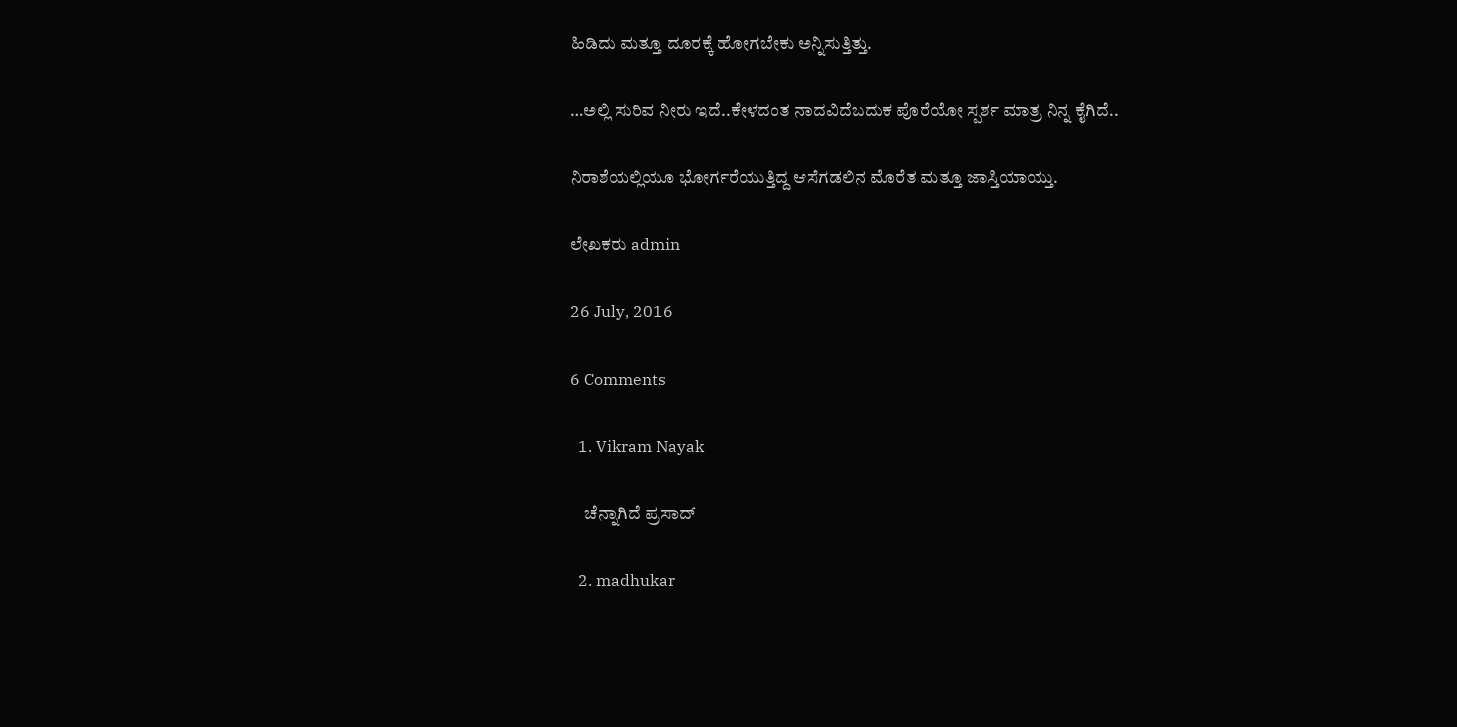ಹಿಡಿದು ಮತ್ತೂ ದೂರಕ್ಕೆ ಹೋಗಬೇಕು ಅನ್ನಿಸುತ್ತಿತ್ತು.

…ಅಲ್ಲಿ ಸುರಿವ ನೀರು ಇದೆ..ಕೇಳದಂತ ನಾದವಿದೆಬದುಕ ಪೊರೆಯೋ ಸ್ಪರ್ಶ ಮಾತ್ರ ನಿನ್ನ ಕೈಗಿದೆ..

ನಿರಾಶೆಯಲ್ಲಿಯೂ ಭೋರ್ಗರೆಯುತ್ತಿದ್ದ ಆಸೆಗಡಲಿನ ಮೊರೆತ ಮತ್ತೂ ಜಾಸ್ತಿಯಾಯ್ತು.

ಲೇಖಕರು admin

26 July, 2016

6 Comments

  1. Vikram Nayak

    ಚೆನ್ನಾಗಿದೆ ಪ್ರಸಾದ್

  2. madhukar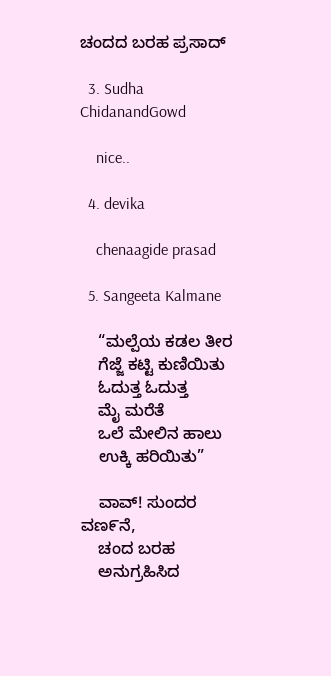ಚಂದದ ಬರಹ ಪ್ರಸಾದ್

  3. Sudha ChidanandGowd

    nice..

  4. devika

    chenaagide prasad

  5. Sangeeta Kalmane

    “ಮಲ್ಪೆಯ ಕಡಲ ತೀರ
    ಗೆಜ್ಜೆ ಕಟ್ಟಿ ಕುಣಿಯಿತು
    ಓದುತ್ತ ಓದುತ್ತ
    ಮೈ ಮರೆತೆ
    ಒಲೆ ಮೇಲಿನ ಹಾಲು
    ಉಕ್ಕಿ ಹರಿಯಿತು”

    ವಾವ್! ಸುಂದರ ವಣ೯ನೆ,
    ಚಂದ ಬರಹ
    ಅನುಗ್ರಹಿಸಿದ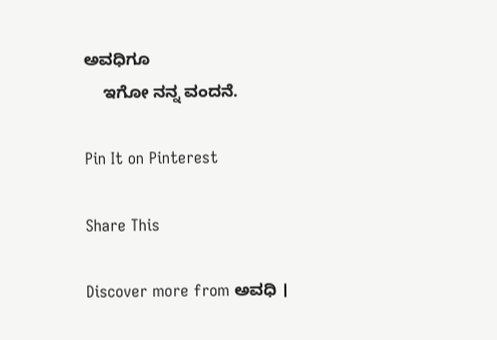ಅವಧಿಗೂ
    ಇಗೋ ನನ್ನ ವಂದನೆ.

Pin It on Pinterest

Share This

Discover more from ಅವಧಿ ।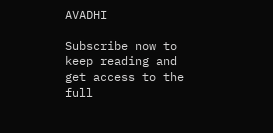AVADHI

Subscribe now to keep reading and get access to the full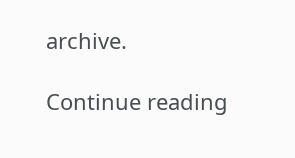archive.

Continue reading